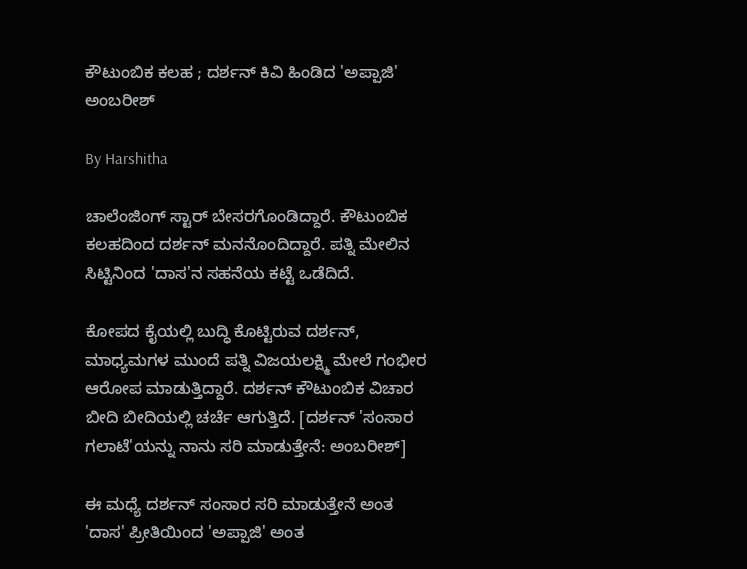ಕೌಟುಂಬಿಕ ಕಲಹ ; ದರ್ಶನ್ ಕಿವಿ ಹಿಂಡಿದ 'ಅಪ್ಪಾಜಿ' ಅಂಬರೀಶ್

By Harshitha

ಚಾಲೆಂಜಿಂಗ್ ಸ್ಟಾರ್ ಬೇಸರಗೊಂಡಿದ್ದಾರೆ. ಕೌಟುಂಬಿಕ ಕಲಹದಿಂದ ದರ್ಶನ್ ಮನನೊಂದಿದ್ದಾರೆ. ಪತ್ನಿ ಮೇಲಿನ ಸಿಟ್ಟಿನಿಂದ 'ದಾಸ'ನ ಸಹನೆಯ ಕಟ್ಟೆ ಒಡೆದಿದೆ.

ಕೋಪದ ಕೈಯಲ್ಲಿ ಬುದ್ಧಿ ಕೊಟ್ಟಿರುವ ದರ್ಶನ್, ಮಾಧ್ಯಮಗಳ ಮುಂದೆ ಪತ್ನಿ ವಿಜಯಲಕ್ಷ್ಮಿ ಮೇಲೆ ಗಂಭೀರ ಆರೋಪ ಮಾಡುತ್ತಿದ್ದಾರೆ. ದರ್ಶನ್ ಕೌಟುಂಬಿಕ ವಿಚಾರ ಬೀದಿ ಬೀದಿಯಲ್ಲಿ ಚರ್ಚೆ ಆಗುತ್ತಿದೆ. [ದರ್ಶನ್ 'ಸಂಸಾರ ಗಲಾಟೆ'ಯನ್ನು ನಾನು ಸರಿ ಮಾಡುತ್ತೇನೆ: ಅಂಬರೀಶ್]

ಈ ಮಧ್ಯೆ ದರ್ಶನ್ ಸಂಸಾರ ಸರಿ ಮಾಡುತ್ತೇನೆ ಅಂತ 'ದಾಸ' ಪ್ರೀತಿಯಿಂದ 'ಅಪ್ಪಾಜಿ' ಅಂತ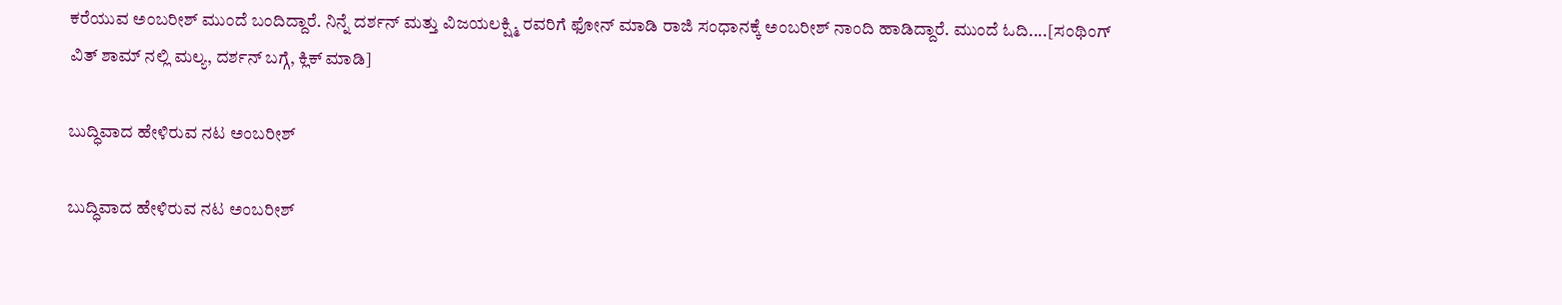ಕರೆಯುವ ಅಂಬರೀಶ್ ಮುಂದೆ ಬಂದಿದ್ದಾರೆ. ನಿನ್ನೆ ದರ್ಶನ್ ಮತ್ತು ವಿಜಯಲಕ್ಷ್ಮಿ ರವರಿಗೆ ಫೋನ್ ಮಾಡಿ ರಾಜಿ ಸಂಧಾನಕ್ಕೆ ಅಂಬರೀಶ್ ನಾಂದಿ ಹಾಡಿದ್ದಾರೆ. ಮುಂದೆ ಓದಿ....[ಸಂಥಿಂಗ್ ವಿತ್ ಶಾಮ್ ನಲ್ಲಿ ಮಲ್ಯ, ದರ್ಶನ್ ಬಗ್ಗೆ, ಕ್ಲಿಕ್ ಮಾಡಿ]

ಬುದ್ಧಿವಾದ ಹೇಳಿರುವ ನಟ ಅಂಬರೀಶ್

ಬುದ್ಧಿವಾದ ಹೇಳಿರುವ ನಟ ಅಂಬರೀಶ್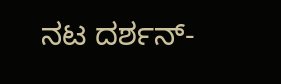ನಟ ದರ್ಶನ್-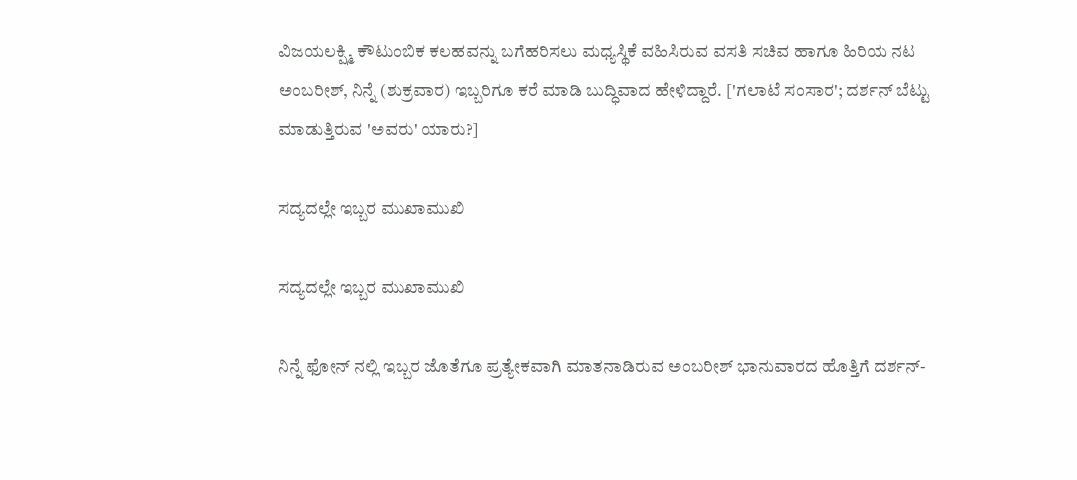ವಿಜಯಲಕ್ಷ್ಮಿ ಕೌಟುಂಬಿಕ ಕಲಹವನ್ನು ಬಗೆಹರಿಸಲು ಮಧ್ಯಸ್ಥಿಕೆ ವಹಿಸಿರುವ ವಸತಿ ಸಚಿವ ಹಾಗೂ ಹಿರಿಯ ನಟ ಅಂಬರೀಶ್, ನಿನ್ನೆ (ಶುಕ್ರವಾರ) ಇಬ್ಬರಿಗೂ ಕರೆ ಮಾಡಿ ಬುದ್ಧಿವಾದ ಹೇಳಿದ್ದಾರೆ. ['ಗಲಾಟೆ ಸಂಸಾರ'; ದರ್ಶನ್ ಬೆಟ್ಟು ಮಾಡುತ್ತಿರುವ 'ಅವರು' ಯಾರು?]

ಸದ್ಯದಲ್ಲೇ ಇಬ್ಬರ ಮುಖಾಮುಖಿ

ಸದ್ಯದಲ್ಲೇ ಇಬ್ಬರ ಮುಖಾಮುಖಿ

ನಿನ್ನೆ ಫೋನ್ ನಲ್ಲಿ ಇಬ್ಬರ ಜೊತೆಗೂ ಪ್ರತ್ಯೇಕವಾಗಿ ಮಾತನಾಡಿರುವ ಅಂಬರೀಶ್ ಭಾನುವಾರದ ಹೊತ್ತಿಗೆ ದರ್ಶನ್-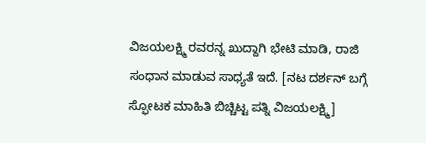ವಿಜಯಲಕ್ಷ್ಮಿ ರವರನ್ನ ಖುದ್ದಾಗಿ ಭೇಟಿ ಮಾಡಿ, ರಾಜಿ ಸಂಧಾನ ಮಾಡುವ ಸಾಧ್ಯತೆ ಇದೆ. [ನಟ ದರ್ಶನ್ ಬಗ್ಗೆ ಸ್ಫೋಟಕ ಮಾಹಿತಿ ಬಿಚ್ಚಿಟ್ಟ ಪತ್ನಿ ವಿಜಯಲಕ್ಷ್ಮಿ]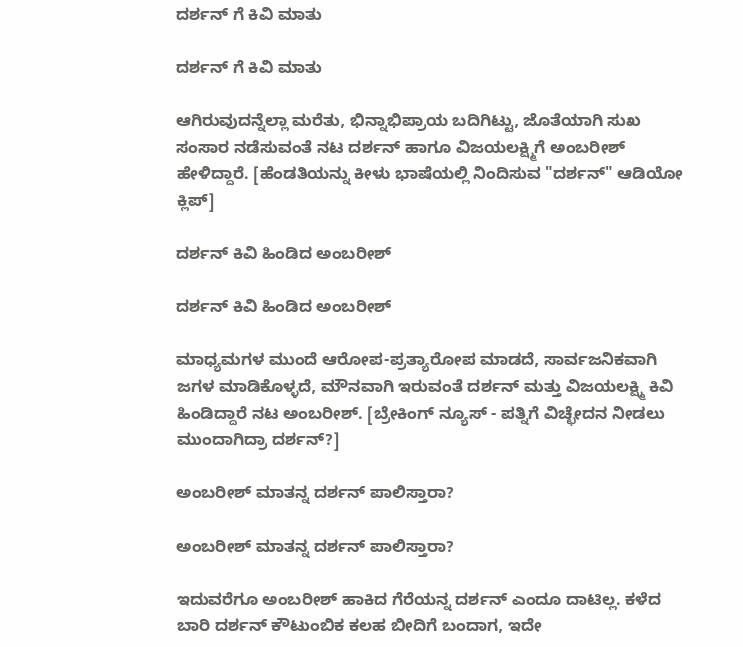ದರ್ಶನ್ ಗೆ ಕಿವಿ ಮಾತು

ದರ್ಶನ್ ಗೆ ಕಿವಿ ಮಾತು

ಆಗಿರುವುದನ್ನೆಲ್ಲಾ ಮರೆತು, ಭಿನ್ನಾಭಿಪ್ರಾಯ ಬದಿಗಿಟ್ಟು, ಜೊತೆಯಾಗಿ ಸುಖ ಸಂಸಾರ ನಡೆಸುವಂತೆ ನಟ ದರ್ಶನ್ ಹಾಗೂ ವಿಜಯಲಕ್ಷ್ಮಿಗೆ ಅಂಬರೀಶ್ ಹೇಳಿದ್ದಾರೆ. [ಹೆಂಡತಿಯನ್ನು ಕೀಳು ಭಾಷೆಯಲ್ಲಿ ನಿಂದಿಸುವ "ದರ್ಶನ್" ಆಡಿಯೋ ಕ್ಲಿಪ್]

ದರ್ಶನ್ ಕಿವಿ ಹಿಂಡಿದ ಅಂಬರೀಶ್

ದರ್ಶನ್ ಕಿವಿ ಹಿಂಡಿದ ಅಂಬರೀಶ್

ಮಾಧ್ಯಮಗಳ ಮುಂದೆ ಆರೋಪ-ಪ್ರತ್ಯಾರೋಪ ಮಾಡದೆ, ಸಾರ್ವಜನಿಕವಾಗಿ ಜಗಳ ಮಾಡಿಕೊಳ್ಳದೆ, ಮೌನವಾಗಿ ಇರುವಂತೆ ದರ್ಶನ್ ಮತ್ತು ವಿಜಯಲಕ್ಷ್ಮಿ ಕಿವಿ ಹಿಂಡಿದ್ದಾರೆ ನಟ ಅಂಬರೀಶ್. [ಬ್ರೇಕಿಂಗ್ ನ್ಯೂಸ್ - ಪತ್ನಿಗೆ ವಿಚ್ಛೇದನ ನೀಡಲು ಮುಂದಾಗಿದ್ರಾ ದರ್ಶನ್?]

ಅಂಬರೀಶ್ ಮಾತನ್ನ ದರ್ಶನ್ ಪಾಲಿಸ್ತಾರಾ?

ಅಂಬರೀಶ್ ಮಾತನ್ನ ದರ್ಶನ್ ಪಾಲಿಸ್ತಾರಾ?

ಇದುವರೆಗೂ ಅಂಬರೀಶ್ ಹಾಕಿದ ಗೆರೆಯನ್ನ ದರ್ಶನ್ ಎಂದೂ ದಾಟಿಲ್ಲ. ಕಳೆದ ಬಾರಿ ದರ್ಶನ್ ಕೌಟುಂಬಿಕ ಕಲಹ ಬೀದಿಗೆ ಬಂದಾಗ, ಇದೇ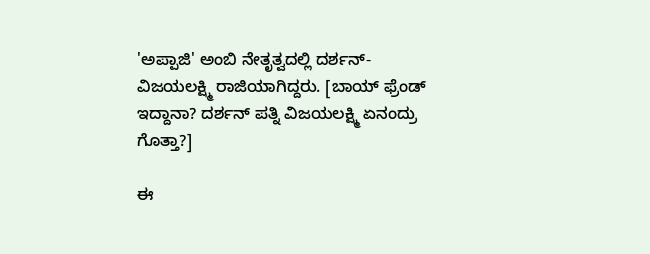'ಅಪ್ಪಾಜಿ' ಅಂಬಿ ನೇತೃತ್ವದಲ್ಲಿ ದರ್ಶನ್-ವಿಜಯಲಕ್ಷ್ಮಿ ರಾಜಿಯಾಗಿದ್ದರು. [ಬಾಯ್ ಫ್ರೆಂಡ್ ಇದ್ದಾನಾ? ದರ್ಶನ್ ಪತ್ನಿ ವಿಜಯಲಕ್ಷ್ಮಿ ಏನಂದ್ರು ಗೊತ್ತಾ?]

ಈ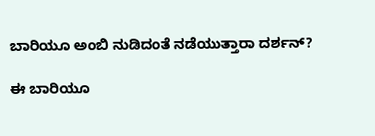ಬಾರಿಯೂ ಅಂಬಿ ನುಡಿದಂತೆ ನಡೆಯುತ್ತಾರಾ ದರ್ಶನ್?

ಈ ಬಾರಿಯೂ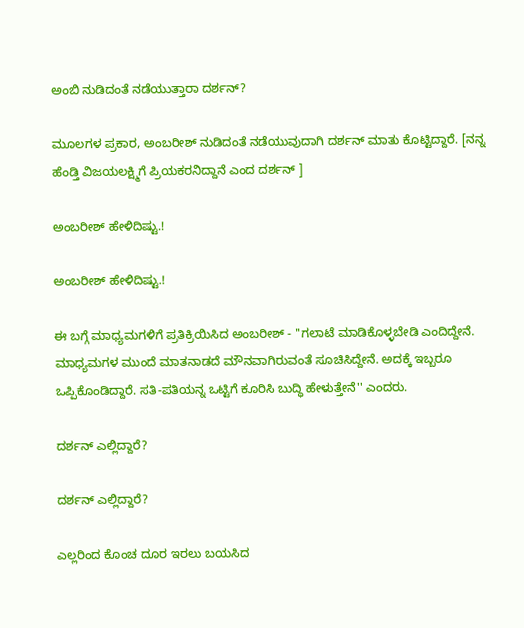ಅಂಬಿ ನುಡಿದಂತೆ ನಡೆಯುತ್ತಾರಾ ದರ್ಶನ್?

ಮೂಲಗಳ ಪ್ರಕಾರ, ಅಂಬರೀಶ್ ನುಡಿದಂತೆ ನಡೆಯುವುದಾಗಿ ದರ್ಶನ್ ಮಾತು ಕೊಟ್ಟಿದ್ದಾರೆ. [ನನ್ನ ಹೆಂಡ್ತಿ ವಿಜಯಲಕ್ಷ್ಮಿಗೆ ಪ್ರಿಯಕರನಿದ್ದಾನೆ ಎಂದ ದರ್ಶನ್ ]

ಅಂಬರೀಶ್ ಹೇಳಿದಿಷ್ಟು.!

ಅಂಬರೀಶ್ ಹೇಳಿದಿಷ್ಟು.!

ಈ ಬಗ್ಗೆ ಮಾಧ್ಯಮಗಳಿಗೆ ಪ್ರತಿಕ್ರಿಯಿಸಿದ ಅಂಬರೀಶ್ - ''ಗಲಾಟೆ ಮಾಡಿಕೊಳ್ಳಬೇಡಿ ಎಂದಿದ್ದೇನೆ. ಮಾಧ್ಯಮಗಳ ಮುಂದೆ ಮಾತನಾಡದೆ ಮೌನವಾಗಿರುವಂತೆ ಸೂಚಿಸಿದ್ದೇನೆ. ಅದಕ್ಕೆ ಇಬ್ಬರೂ ಒಪ್ಪಿಕೊಂಡಿದ್ದಾರೆ. ಸತಿ-ಪತಿಯನ್ನ ಒಟ್ಟಿಗೆ ಕೂರಿಸಿ ಬುದ್ಧಿ ಹೇಳುತ್ತೇನೆ'' ಎಂದರು.

ದರ್ಶನ್ ಎಲ್ಲಿದ್ದಾರೆ?

ದರ್ಶನ್ ಎಲ್ಲಿದ್ದಾರೆ?

ಎಲ್ಲರಿಂದ ಕೊಂಚ ದೂರ ಇರಲು ಬಯಸಿದ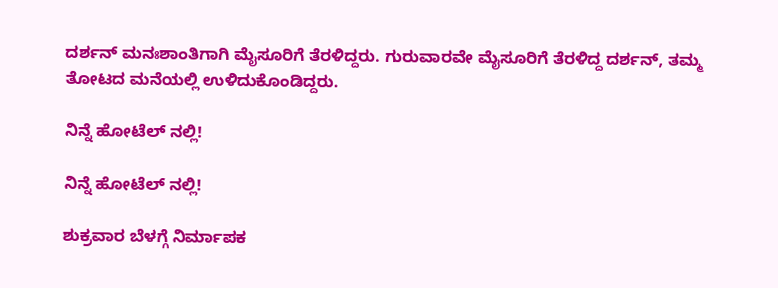ದರ್ಶನ್ ಮನಃಶಾಂತಿಗಾಗಿ ಮೈಸೂರಿಗೆ ತೆರಳಿದ್ದರು. ಗುರುವಾರವೇ ಮೈಸೂರಿಗೆ ತೆರಳಿದ್ದ ದರ್ಶನ್, ತಮ್ಮ ತೋಟದ ಮನೆಯಲ್ಲಿ ಉಳಿದುಕೊಂಡಿದ್ದರು.

ನಿನ್ನೆ ಹೋಟೆಲ್ ನಲ್ಲಿ!

ನಿನ್ನೆ ಹೋಟೆಲ್ ನಲ್ಲಿ!

ಶುಕ್ರವಾರ ಬೆಳಗ್ಗೆ ನಿರ್ಮಾಪಕ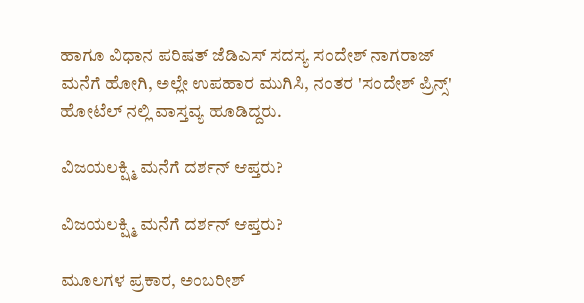ಹಾಗೂ ವಿಧಾನ ಪರಿಷತ್ ಜೆಡಿಎಸ್ ಸದಸ್ಯ ಸಂದೇಶ್ ನಾಗರಾಜ್ ಮನೆಗೆ ಹೋಗಿ, ಅಲ್ಲೇ ಉಪಹಾರ ಮುಗಿಸಿ, ನಂತರ 'ಸಂದೇಶ್ ಪ್ರಿನ್ಸ್' ಹೋಟೆಲ್ ನಲ್ಲಿ ವಾಸ್ತವ್ಯ ಹೂಡಿದ್ದರು.

ವಿಜಯಲಕ್ಷ್ಮಿ ಮನೆಗೆ ದರ್ಶನ್ ಆಪ್ತರು?

ವಿಜಯಲಕ್ಷ್ಮಿ ಮನೆಗೆ ದರ್ಶನ್ ಆಪ್ತರು?

ಮೂಲಗಳ ಪ್ರಕಾರ, ಅಂಬರೀಶ್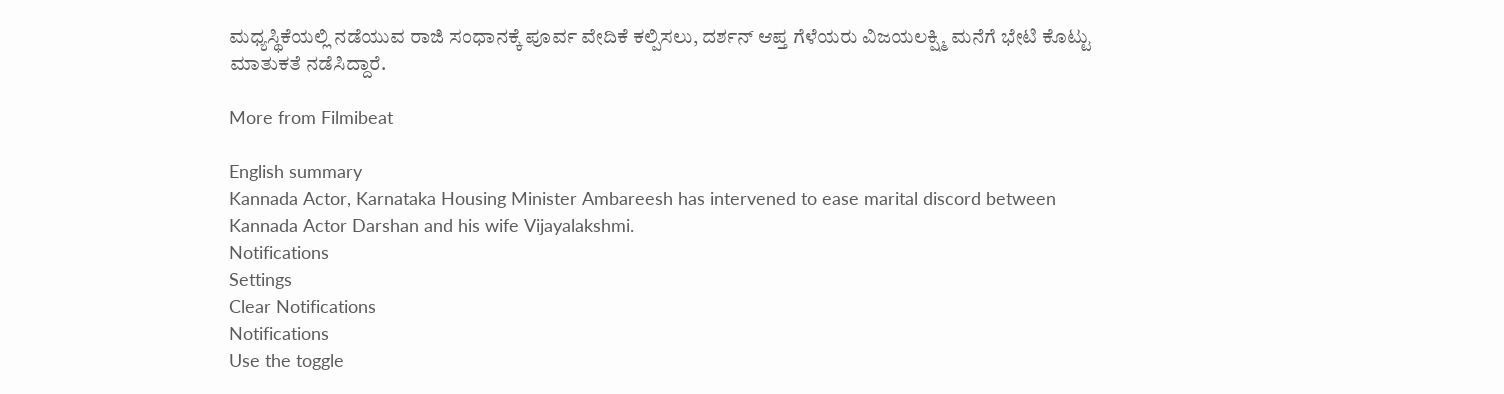ಮಧ್ಯಸ್ಥಿಕೆಯಲ್ಲಿ ನಡೆಯುವ ರಾಜಿ ಸಂಧಾನಕ್ಕೆ ಪೂರ್ವ ವೇದಿಕೆ ಕಲ್ಪಿಸಲು, ದರ್ಶನ್ ಆಪ್ತ ಗೆಳೆಯರು ವಿಜಯಲಕ್ಷ್ಮಿ ಮನೆಗೆ ಭೇಟಿ ಕೊಟ್ಟು ಮಾತುಕತೆ ನಡೆಸಿದ್ದಾರೆ.

More from Filmibeat

English summary
Kannada Actor, Karnataka Housing Minister Ambareesh has intervened to ease marital discord between Kannada Actor Darshan and his wife Vijayalakshmi.
Notifications
Settings
Clear Notifications
Notifications
Use the toggle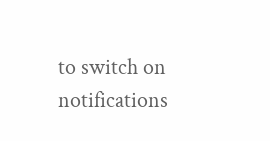to switch on notifications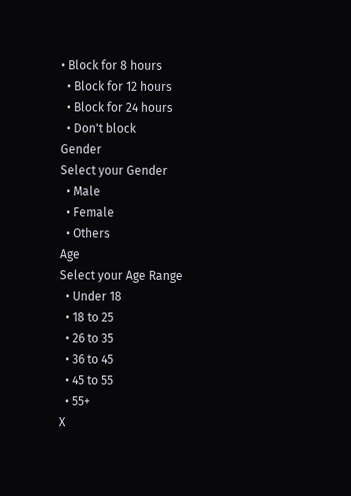• Block for 8 hours
  • Block for 12 hours
  • Block for 24 hours
  • Don't block
Gender
Select your Gender
  • Male
  • Female
  • Others
Age
Select your Age Range
  • Under 18
  • 18 to 25
  • 26 to 35
  • 36 to 45
  • 45 to 55
  • 55+
X